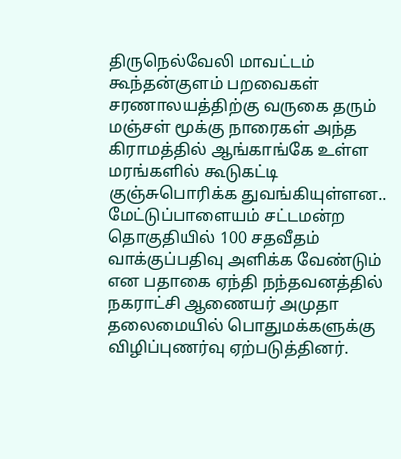திருநெல்வேலி மாவட்டம் கூந்தன்குளம் பறவைகள் சரணாலயத்திற்கு வருகை தரும் மஞ்சள் மூக்கு நாரைகள் அந்த கிராமத்தில் ஆங்காங்கே உள்ள மரங்களில் கூடுகட்டி குஞ்சுபொரிக்க துவங்கியுள்ளன..
மேட்டுப்பாளையம் சட்டமன்ற தொகுதியில் 100 சதவீதம் வாக்குப்பதிவு அளிக்க வேண்டும் என பதாகை ஏந்தி நந்தவனத்தில் நகராட்சி ஆணையர் அமுதா தலைமையில் பொதுமக்களுக்கு விழிப்புணர்வு ஏற்படுத்தினர்.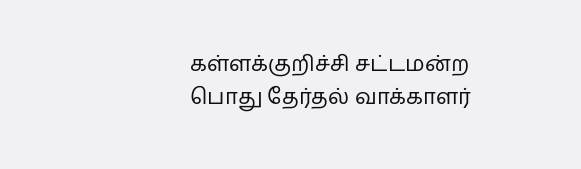கள்ளக்குறிச்சி சட்டமன்ற பொது தேர்தல் வாக்காளர்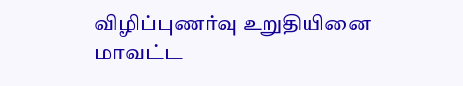விழிப்புணர்வு உறுதியினை மாவட்ட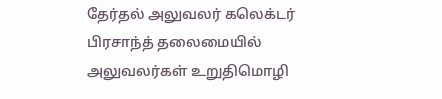தேர்தல் அலுவலர் கலெக்டர் பிரசாந்த் தலைமையில் அலுவலர்கள் உறுதிமொழி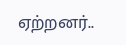ஏற்றனர்..